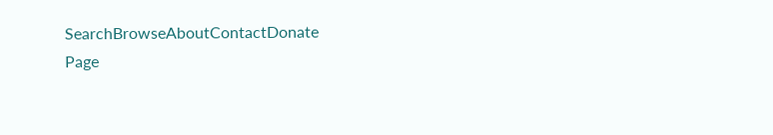SearchBrowseAboutContactDonate
Page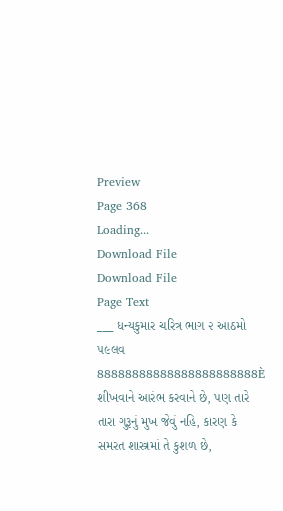Preview
Page 368
Loading...
Download File
Download File
Page Text
___ ધન્યકુમાર ચરિત્ર ભાગ ૨ આઠમો ૫૯લવ 88888888888888888888888È શીખવાને આરંભ કરવાને છે, પણ તારે તારા ગુરૂનું મુખ જેવું નહિ, કારણ કે સમરત શાસ્ત્રમાં તે કુશળ છે,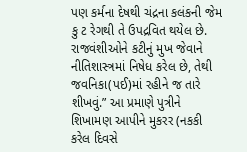પણ કર્મના દેષથી ચંદ્રના કલંકની જેમ કુ ટ રેગથી તે ઉપદ્રવિત થયેલ છે. રાજવંશીઓને કટીનું મુખ જેવાને નીતિશાસ્ત્રમાં નિષેધ કરેલ છે, તેથી જવનિકા(પઈ)માં રહીને જ તારે શીખવું.” આ પ્રમાણે પુત્રીને શિખામણ આપીને મુકરર (નકકી કરેલ દિવસે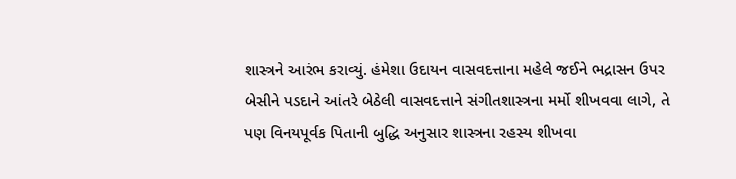શાસ્ત્રને આરંભ કરાવ્યું. હંમેશા ઉદાયન વાસવદત્તાના મહેલે જઈને ભદ્રાસન ઉપર બેસીને પડદાને આંતરે બેઠેલી વાસવદત્તાને સંગીતશાસ્ત્રના મર્મો શીખવવા લાગે, તે પણ વિનયપૂર્વક પિતાની બુદ્ધિ અનુસાર શાસ્ત્રના રહસ્ય શીખવા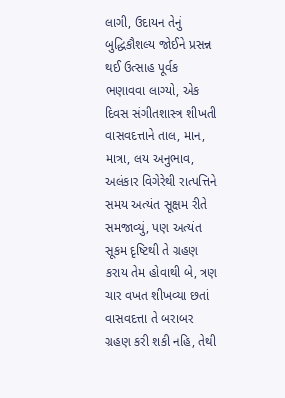લાગી, ઉદાયન તેનું બુદ્ધિકૌશલ્ય જોઈને પ્રસન્ન થઈ ઉત્સાહ પૂર્વક ભણાવવા લાગ્યો, એક દિવસ સંગીતશાસ્ત્ર શીખતી વાસવદત્તાને તાલ, માન, માત્રા, લય અનુભાવ, અલંકાર વિગેરેથી રાત્પત્તિને સમય અત્યંત સૂક્ષમ રીતે સમજાવ્યું, પણ અત્યંત સૂકમ દૃષ્ટિથી તે ગ્રહણ કરાય તેમ હોવાથી બે, ત્રણ ચાર વખત શીખવ્યા છતાં વાસવદત્તા તે બરાબર ગ્રહણ કરી શકી નહિ, તેથી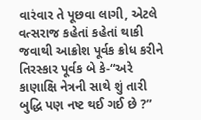વારંવાર તે પૂછવા લાગી, એટલે વત્સરાજ કહેતાં કહેતાં થાકી જવાથી આક્રોશ પૂર્વક ક્રોધ કરીને તિરસ્કાર પૂર્વક બે કે-“અરે કાણાક્ષિ નેત્રની સાથે શું તારી બુદ્ધિ પણ નષ્ટ થઈ ગઈ છે ?”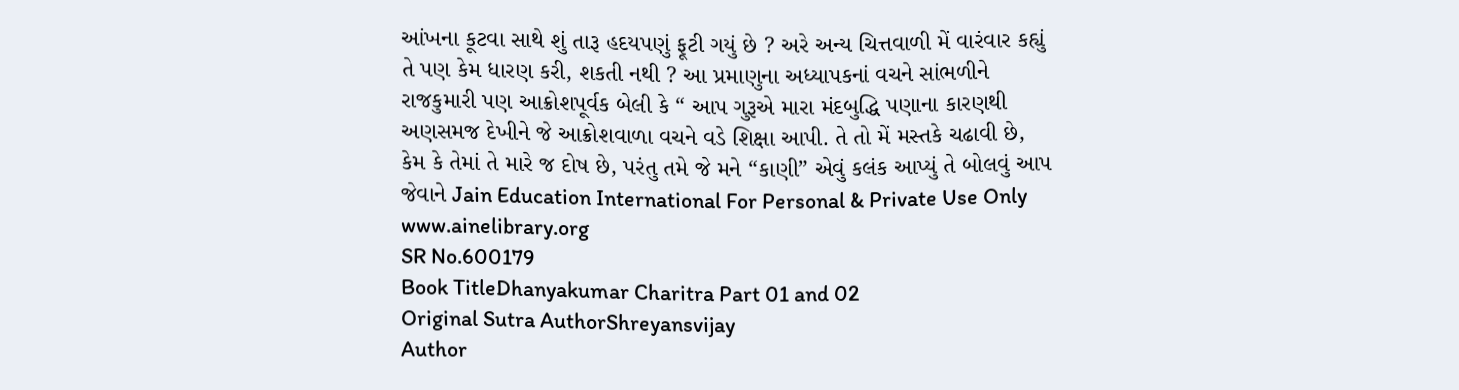આંખના કૂટવા સાથે શું તારૂ હદયપણું ફૂટી ગયું છે ? અરે અન્ય ચિત્તવાળી મેં વારંવાર કહ્યું તે પણ કેમ ધારણ કરી, શકતી નથી ? આ પ્રમાણુના અધ્યાપકનાં વચને સાંભળીને રાજકુમારી પણ આક્રોશપૂર્વક બેલી કે “ આપ ગુરૂએ મારા મંદબુદ્ધિ પણાના કારણથી અણસમજ દેખીને જે આક્રોશવાળા વચને વડે શિક્ષા આપી. તે તો મેં મસ્તકે ચઢાવી છે, કેમ કે તેમાં તે મારે જ દોષ છે, પરંતુ તમે જે મને “કાણી” એવું કલંક આપ્યું તે બોલવું આપ જેવાને Jain Education International For Personal & Private Use Only www.ainelibrary.org
SR No.600179
Book TitleDhanyakumar Charitra Part 01 and 02
Original Sutra AuthorShreyansvijay
Author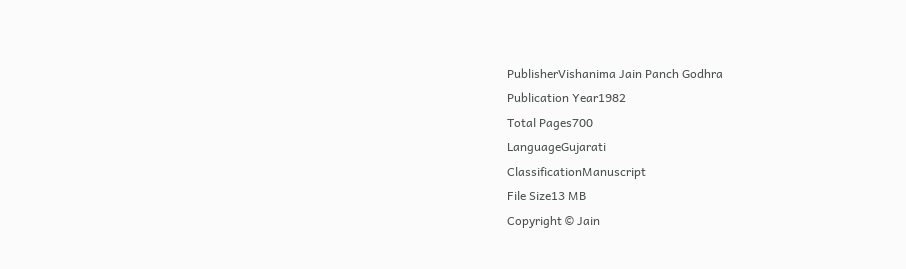PublisherVishanima Jain Panch Godhra
Publication Year1982
Total Pages700
LanguageGujarati
ClassificationManuscript
File Size13 MB
Copyright © Jain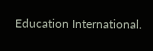Education International.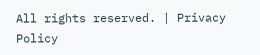All rights reserved. | Privacy Policy